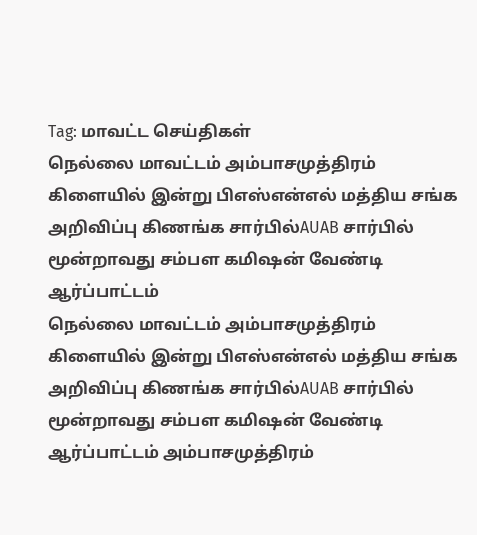Tag: மாவட்ட செய்திகள்
நெல்லை மாவட்டம் அம்பாசமுத்திரம் கிளையில் இன்று பிஎஸ்என்எல் மத்திய சங்க அறிவிப்பு கிணங்க சார்பில்AUAB சார்பில் மூன்றாவது சம்பள கமிஷன் வேண்டி ஆர்ப்பாட்டம்
நெல்லை மாவட்டம் அம்பாசமுத்திரம் கிளையில் இன்று பிஎஸ்என்எல் மத்திய சங்க அறிவிப்பு கிணங்க சார்பில்AUAB சார்பில் மூன்றாவது சம்பள கமிஷன் வேண்டி ஆர்ப்பாட்டம் அம்பாசமுத்திரம்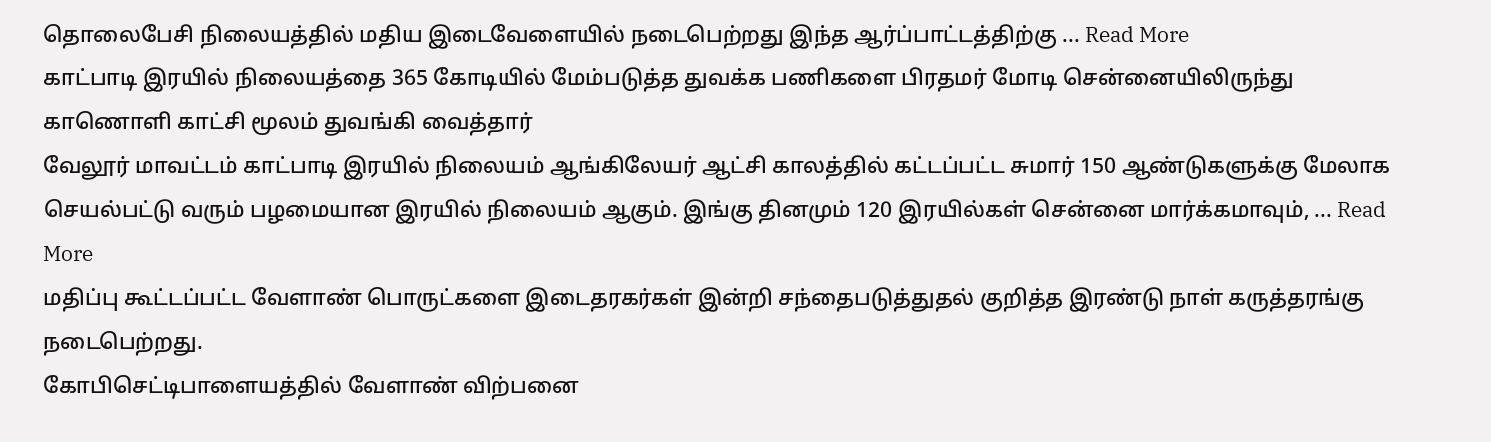தொலைபேசி நிலையத்தில் மதிய இடைவேளையில் நடைபெற்றது இந்த ஆர்ப்பாட்டத்திற்கு ... Read More
காட்பாடி இரயில் நிலையத்தை 365 கோடியில் மேம்படுத்த துவக்க பணிகளை பிரதமர் மோடி சென்னையிலிருந்து காணொளி காட்சி மூலம் துவங்கி வைத்தார்
வேலூர் மாவட்டம் காட்பாடி இரயில் நிலையம் ஆங்கிலேயர் ஆட்சி காலத்தில் கட்டப்பட்ட சுமார் 150 ஆண்டுகளுக்கு மேலாக செயல்பட்டு வரும் பழமையான இரயில் நிலையம் ஆகும். இங்கு தினமும் 120 இரயில்கள் சென்னை மார்க்கமாவும், ... Read More
மதிப்பு கூட்டப்பட்ட வேளாண் பொருட்களை இடைதரகர்கள் இன்றி சந்தைபடுத்துதல் குறித்த இரண்டு நாள் கருத்தரங்கு நடைபெற்றது.
கோபிசெட்டிபாளையத்தில் வேளாண் விற்பனை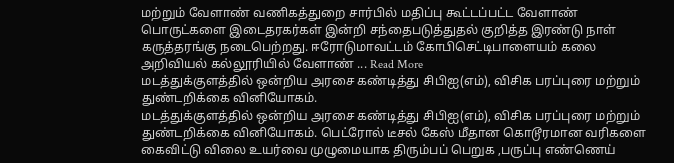மற்றும் வேளாண் வணிகத்துறை சார்பில் மதிப்பு கூட்டப்பட்ட வேளாண் பொருட்களை இடைதரகர்கள் இன்றி சந்தைபடுத்துதல் குறித்த இரண்டு நாள் கருத்தரங்கு நடைபெற்றது. ஈரோடுமாவட்டம் கோபிசெட்டிபாளையம் கலை அறிவியல் கல்லூரியில் வேளாண் ... Read More
மடத்துக்குளத்தில் ஒன்றிய அரசை கண்டித்து சிபிஐ(எம்), விசிக பரப்புரை மற்றும் துண்டறிக்கை வினியோகம்.
மடத்துக்குளத்தில் ஒன்றிய அரசை கண்டித்து சிபிஐ(எம்), விசிக பரப்புரை மற்றும் துண்டறிக்கை வினியோகம். பெட்ரோல் டீசல் கேஸ் மீதான கொடூரமான வரிகளை கைவிட்டு விலை உயர்வை முழுமையாக திரும்பப் பெறுக ,பருப்பு எண்ணெய்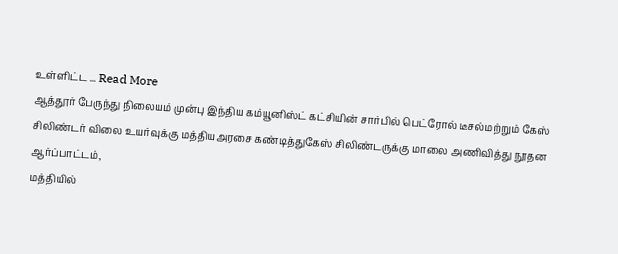உள்ளிட்ட ... Read More
ஆத்தூர் பேருந்து நிலையம் முன்பு இந்திய கம்யூனிஸ்ட் கட்சியின் சார்பில் பெட்ரோல் டீசல்மற்றும் கேஸ் சிலிண்டர் விலை உயர்வுக்கு மத்தியஅரசை கண்டித்துகேஸ் சிலிண்டருக்கு மாலை அணிவித்து நூதன ஆர்ப்பாட்டம்,
மத்தியில்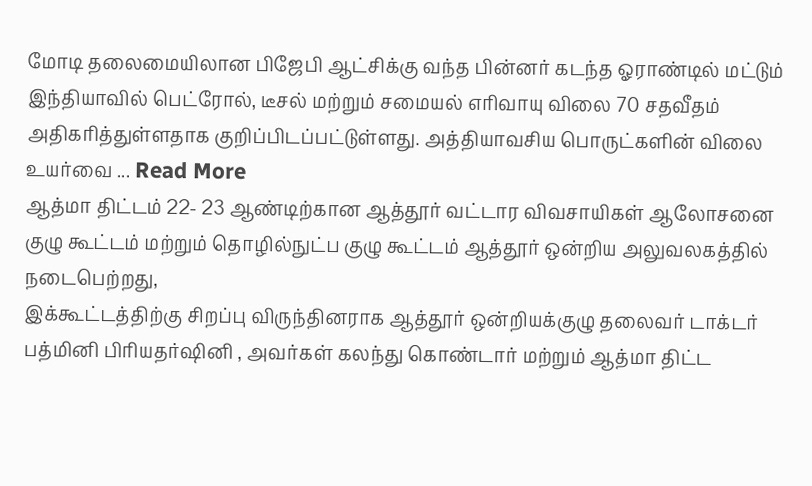மோடி தலைமையிலான பிஜேபி ஆட்சிக்கு வந்த பின்னர் கடந்த ஓராண்டில் மட்டும் இந்தியாவில் பெட்ரோல், டீசல் மற்றும் சமையல் எரிவாயு விலை 70 சதவீதம் அதிகரித்துள்ளதாக குறிப்பிடப்பட்டுள்ளது. அத்தியாவசிய பொருட்களின் விலை உயர்வை ... Read More
ஆத்மா திட்டம் 22- 23 ஆண்டிற்கான ஆத்தூர் வட்டார விவசாயிகள் ஆலோசனை குழு கூட்டம் மற்றும் தொழில்நுட்ப குழு கூட்டம் ஆத்தூர் ஒன்றிய அலுவலகத்தில் நடைபெற்றது,
இக்கூட்டத்திற்கு சிறப்பு விருந்தினராக ஆத்தூர் ஒன்றியக்குழு தலைவர் டாக்டர் பத்மினி பிரியதர்ஷினி , அவர்கள் கலந்து கொண்டார் மற்றும் ஆத்மா திட்ட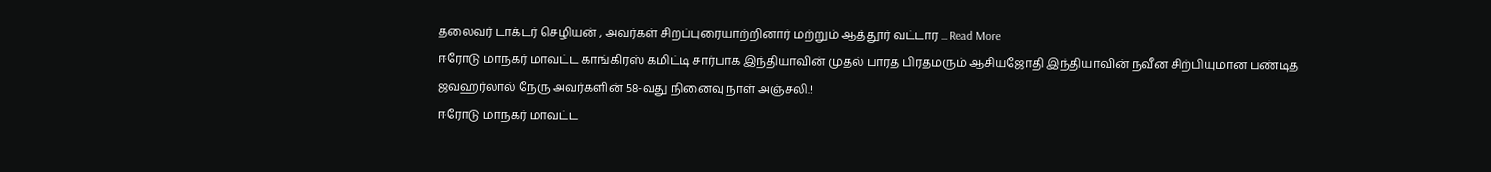தலைவர் டாக்டர் செழியன் , அவர்கள் சிறப்புரையாற்றினார் மற்றும் ஆத்தூர் வட்டார ... Read More
ஈரோடு மாநகர் மாவட்ட காங்கிரஸ் கமிட்டி சார்பாக இந்தியாவின் முதல் பாரத பிரதமரும் ஆசியஜோதி இந்தியாவின் நவீன சிற்பியுமான பண்டித ஜவஹர்லால் நேரு அவர்களின் 58-வது நினைவு நாள் அஞ்சலி.!
ஈரோடு மாநகர் மாவட்ட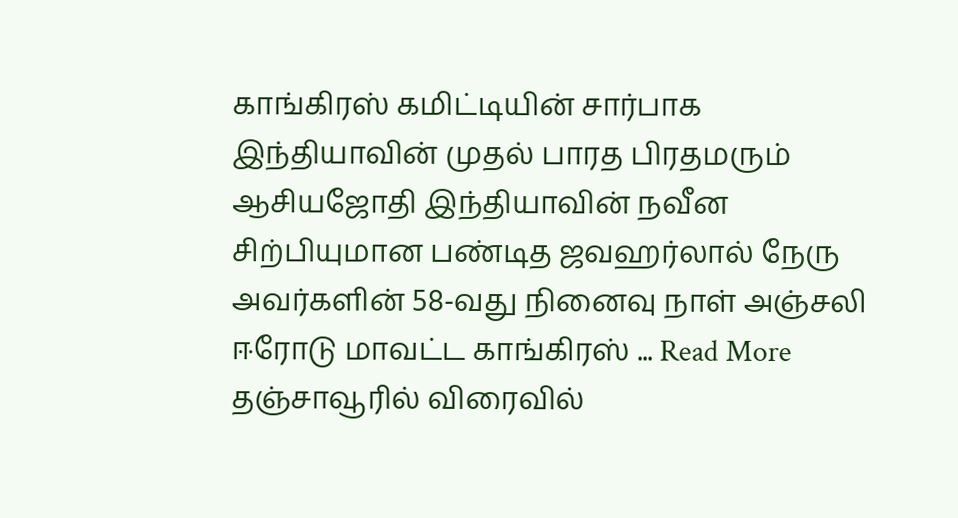காங்கிரஸ் கமிட்டியின் சார்பாக இந்தியாவின் முதல் பாரத பிரதமரும் ஆசியஜோதி இந்தியாவின் நவீன சிற்பியுமான பண்டித ஜவஹர்லால் நேரு அவர்களின் 58-வது நினைவு நாள் அஞ்சலி ஈரோடு மாவட்ட காங்கிரஸ் ... Read More
தஞ்சாவூரில் விரைவில்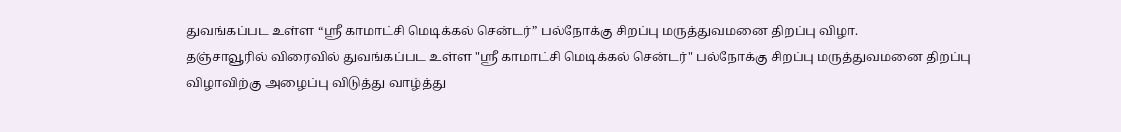துவங்கப்பட உள்ள “ஸ்ரீ காமாட்சி மெடிக்கல் சென்டர்” பல்நோக்கு சிறப்பு மருத்துவமனை திறப்பு விழா.
தஞ்சாவூரில் விரைவில் துவங்கப்பட உள்ள "ஸ்ரீ காமாட்சி மெடிக்கல் சென்டர்" பல்நோக்கு சிறப்பு மருத்துவமனை திறப்பு விழாவிற்கு அழைப்பு விடுத்து வாழ்த்து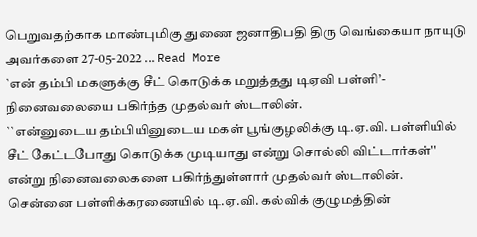பெறுவதற்காக மாண்புமிகு துணை ஜனாதிபதி திரு வெங்கையா நாயுடு அவர்களை 27-05-2022 ... Read More
`என் தம்பி மகளுக்கு சீட் கொடுக்க மறுத்தது டிஏவி பள்ளி’- நினைவலையை பகிர்ந்த முதல்வர் ஸ்டாலின்.
``என்னுடைய தம்பியினுடைய மகள் பூங்குழலிக்கு டி.ஏ.வி. பள்ளியில் சீட் கேட்டபோது கொடுக்க முடியாது என்று சொல்லி விட்டார்கள்'' என்று நினைவலைகளை பகிர்ந்துள்ளார் முதல்வர் ஸ்டாலின். சென்னை பள்ளிக்கரணையில் டி.ஏ.வி. கல்விக் குழுமத்தின்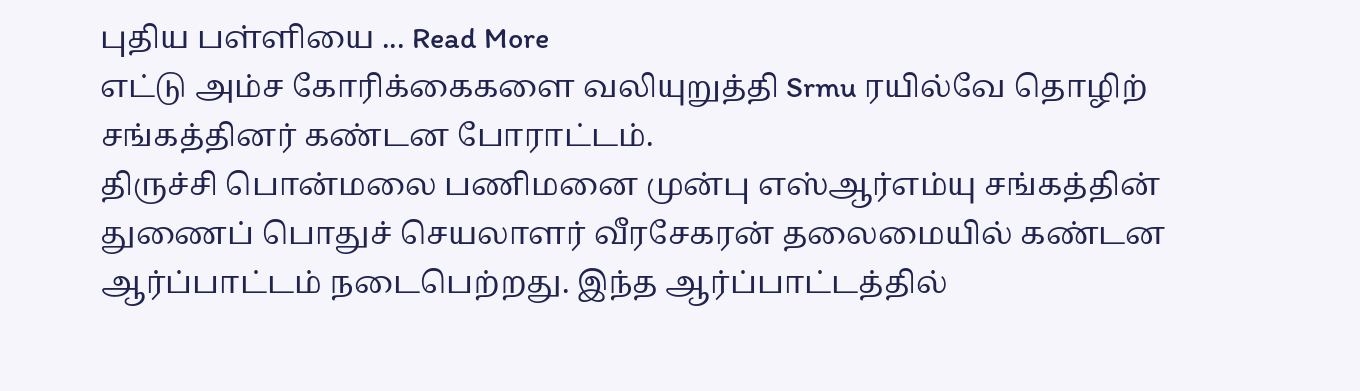புதிய பள்ளியை ... Read More
எட்டு அம்ச கோரிக்கைகளை வலியுறுத்தி Srmu ரயில்வே தொழிற் சங்கத்தினர் கண்டன போராட்டம்.
திருச்சி பொன்மலை பணிமனை முன்பு எஸ்ஆர்எம்யு சங்கத்தின் துணைப் பொதுச் செயலாளர் வீரசேகரன் தலைமையில் கண்டன ஆர்ப்பாட்டம் நடைபெற்றது. இந்த ஆர்ப்பாட்டத்தில்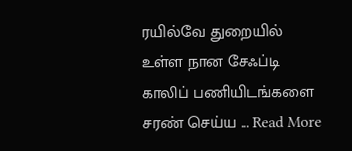ரயில்வே துறையில் உள்ள நான சேஃப்டி காலிப் பணியிடங்களை சரண் செய்ய ... Read More